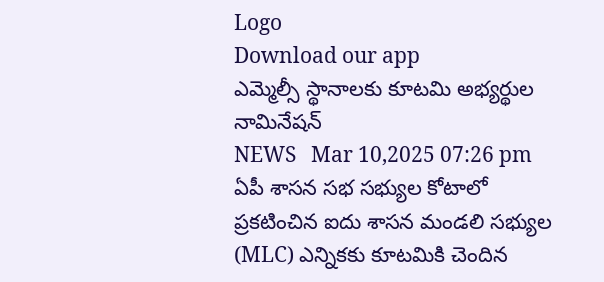Logo
Download our app
ఎమ్మెల్సీ స్థానాల‌కు కూట‌మి అభ్య‌ర్థుల నామినేష‌న్
NEWS   Mar 10,2025 07:26 pm
ఏపీ శాసన సభ సభ్యుల కోటాలో ప్రకటించిన‌ ఐదు శాసన మండలి సభ్యుల (MLC) ఎన్నికకు కూటమికి చెందిన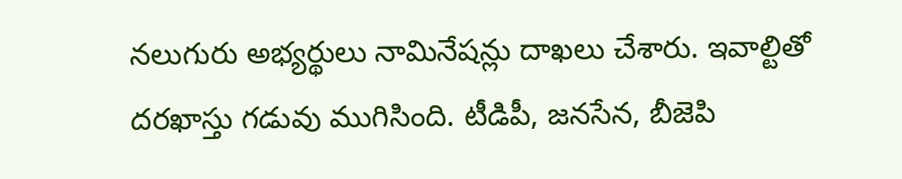నలుగురు అభ్యర్థులు నామినేషన్లు దాఖలు చేశారు. ఇవాల్టితో ద‌ర‌ఖాస్తు గ‌డువు ముగిసింది. టీడిపీ, జనసేన, బీజెపి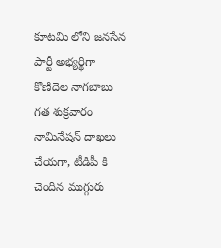కూటమి లోని జనసేన పార్టీ అభ్యర్థిగా కొణిదెల నాగబాబు గత శుక్రవారం నామినేషన్ దాఖలు చేయగా, టీడిపీ కి చెందిన ముగ్గురు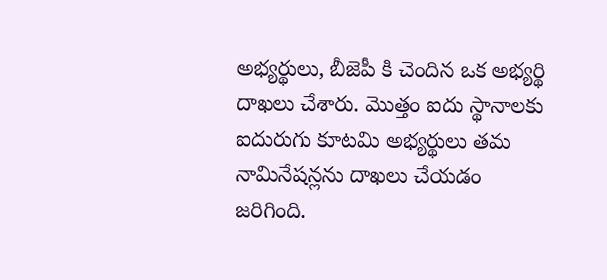అభ్యర్థులు, బీజెపీ కి చెందిన ఒక అభ్యర్థి దాఖ‌లు చేశారు. మొత్తం ఐదు స్థానాలకు ఐదురుగు కూటమి అభ్యర్థులు తమ నామినేషన్లను దాఖలు చేయడం జరిగింది.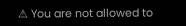⚠ You are not allowed to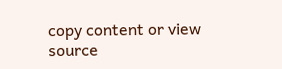copy content or view source